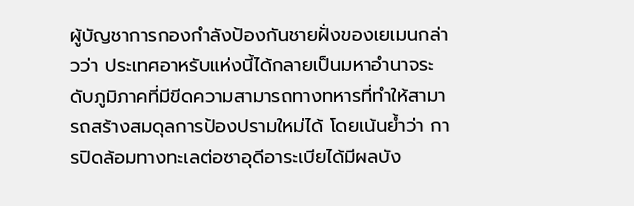ผู้บัญชาการกองกำลังป้องกันชายฝั่งของเยเมนกล่าวว่า ประเทศอาหรับแห่งนี้ได้กลายเป็นมหาอำนาจระดับภูมิภาคที่มีขีดความสามารถทางทหารที่ทำให้สามารถสร้างสมดุลการป้องปรามใหม่ได้ โดยเน้นย้ำว่า การปิดล้อมทางทะเลต่อซาอุดีอาระเบียได้มีผลบัง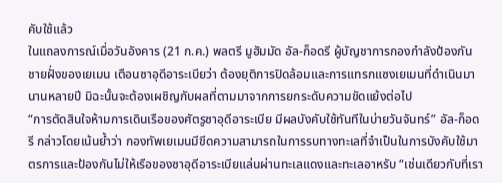คับใช้แล้ว
ในแถลงการณ์เมื่อวันอังคาร (21 ก.ค.) พลตรี มูฮัมมัด อัล-ก็อดรี ผู้บัญชาการกองกำลังป้องกันชายฝั่งของเยเมน เตือนซาอุดีอาระเบียว่า ต้องยุติการปิดล้อมและการแทรกแซงเยเมนที่ดำเนินมานานหลายปี มิฉะนั้นจะต้องเผชิญกับผลที่ตามมาจากการยกระดับความขัดแย้งต่อไป
“การตัดสินใจห้ามการเดินเรือของศัตรูซาอุดีอาระเบีย มีผลบังคับใช้ทันทีในบ่ายวันจันทร์” อัล-ก็อดรี กล่าวโดยเน้นย้ำว่า กองทัพเยเมนมีขีดความสามารถในการรบทางทะเลที่จำเป็นในการบังคับใช้มาตรการและป้องกันไม่ให้เรือของซาอุดีอาระเบียแล่นผ่านทะเลแดงและทะเลอาหรับ “เช่นเดียวกับที่เรา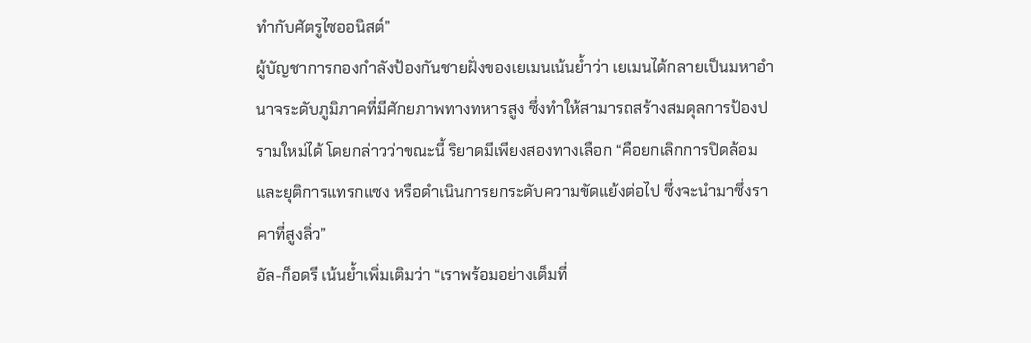ทำกับศัตรูไซออนิสต์”
ผู้บัญชาการกองกำลังป้องกันชายฝั่งของเยเมนเน้นย้ำว่า เยเมนได้กลายเป็นมหาอำนาจระดับภูมิภาคที่มีศักยภาพทางทหารสูง ซึ่งทำให้สามารถสร้างสมดุลการป้องปรามใหม่ได้ โดยกล่าวว่าขณะนี้ ริยาดมีเพียงสองทางเลือก “คือยกเลิกการปิดล้อมและยุติการแทรกแซง หรือดำเนินการยกระดับความขัดแย้งต่อไป ซึ่งจะนำมาซึ่งราคาที่สูงลิ่ว”
อัล-ก็อดรี เน้นย้ำเพิ่มเติมว่า “เราพร้อมอย่างเต็มที่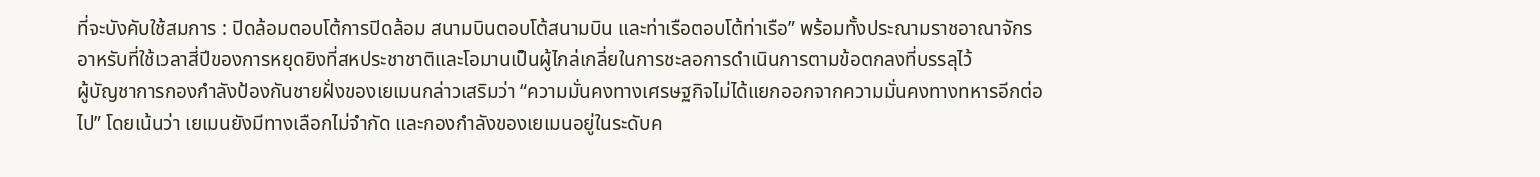ที่จะบังคับใช้สมการ : ปิดล้อมตอบโต้การปิดล้อม สนามบินตอบโต้สนามบิน และท่าเรือตอบโต้ท่าเรือ” พร้อมทั้งประณามราชอาณาจักรอาหรับที่ใช้เวลาสี่ปีของการหยุดยิงที่สหประชาชาติและโอมานเป็นผู้ไกล่เกลี่ยในการชะลอการดำเนินการตามข้อตกลงที่บรรลุไว้
ผู้บัญชาการกองกำลังป้องกันชายฝั่งของเยเมนกล่าวเสริมว่า “ความมั่นคงทางเศรษฐกิจไม่ได้แยกออกจากความมั่นคงทางทหารอีกต่อไป” โดยเน้นว่า เยเมนยังมีทางเลือกไม่จำกัด และกองกำลังของเยเมนอยู่ในระดับค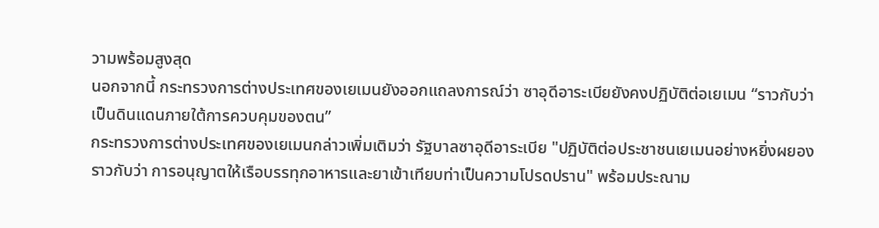วามพร้อมสูงสุด
นอกจากนี้ กระทรวงการต่างประเทศของเยเมนยังออกแถลงการณ์ว่า ซาอุดีอาระเบียยังคงปฏิบัติต่อเยเมน “ราวกับว่า เป็นดินแดนภายใต้การควบคุมของตน”
กระทรวงการต่างประเทศของเยเมนกล่าวเพิ่มเติมว่า รัฐบาลซาอุดีอาระเบีย "ปฏิบัติต่อประชาชนเยเมนอย่างหยิ่งผยอง ราวกับว่า การอนุญาตให้เรือบรรทุกอาหารและยาเข้าเทียบท่าเป็นความโปรดปราน" พร้อมประณาม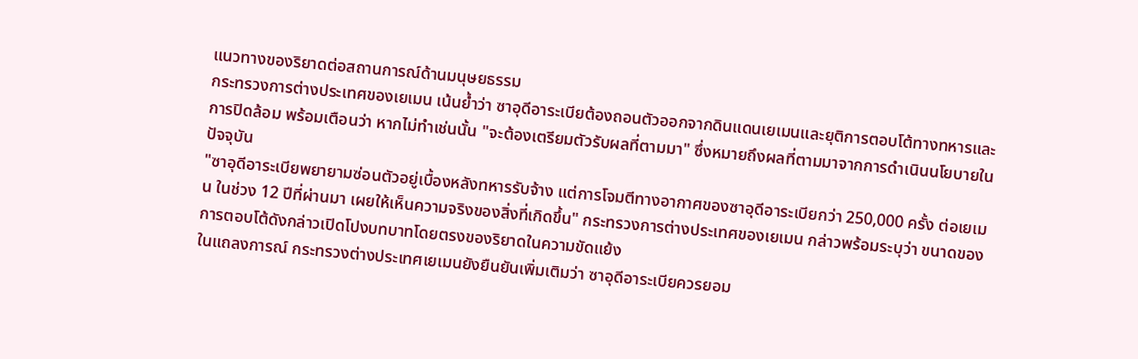แนวทางของริยาดต่อสถานการณ์ด้านมนุษยธรรม
กระทรวงการต่างประเทศของเยเมน เน้นย้ำว่า ซาอุดีอาระเบียต้องถอนตัวออกจากดินแดนเยเมนและยุติการตอบโต้ทางทหารและการปิดล้อม พร้อมเตือนว่า หากไม่ทำเช่นนั้น "จะต้องเตรียมตัวรับผลที่ตามมา" ซึ่งหมายถึงผลที่ตามมาจากการดำเนินนโยบายในปัจจุบัน
"ซาอุดีอาระเบียพยายามซ่อนตัวอยู่เบื้องหลังทหารรับจ้าง แต่การโจมตีทางอากาศของซาอุดีอาระเบียกว่า 250,000 ครั้ง ต่อเยเมน ในช่วง 12 ปีที่ผ่านมา เผยให้เห็นความจริงของสิ่งที่เกิดขึ้น" กระทรวงการต่างประเทศของเยเมน กล่าวพร้อมระบุว่า ขนาดของการตอบโต้ดังกล่าวเปิดโปงบทบาทโดยตรงของริยาดในความขัดแย้ง
ในแถลงการณ์ กระทรวงต่างประเทศเยเมนยังยืนยันเพิ่มเติมว่า ซาอุดีอาระเบียควรยอม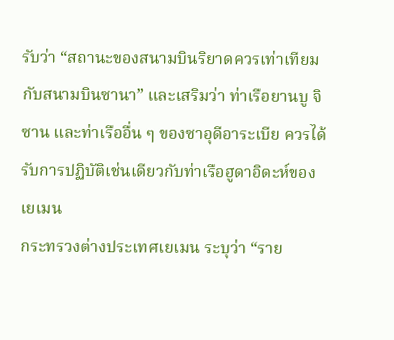รับว่า “สถานะของสนามบินริยาดควรเท่าเทียมกับสนามบินซานา” และเสริมว่า ท่าเรือยานบู จิซาน และท่าเรืออื่น ๆ ของซาอุดีอาระเบีย ควรได้รับการปฏิบัติเช่นเดียวกับท่าเรือฮูดาอิดะห์ของเยเมน
กระทรวงต่างประเทศเยเมน ระบุว่า “ราย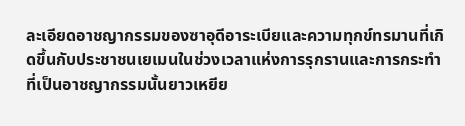ละเอียดอาชญากรรมของซาอุดีอาระเบียและความทุกข์ทรมานที่เกิดขึ้นกับประชาชนเยเมนในช่วงเวลาแห่งการรุกรานและการกระทำที่เป็นอาชญากรรมนั้นยาวเหยีย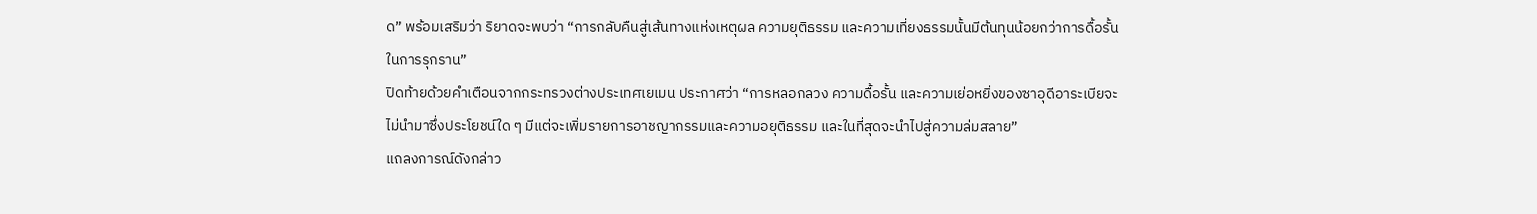ด” พร้อมเสริมว่า ริยาดจะพบว่า “การกลับคืนสู่เส้นทางแห่งเหตุผล ความยุติธรรม และความเที่ยงธรรมนั้นมีต้นทุนน้อยกว่าการดื้อรั้นในการรุกราน”
ปิดท้ายด้วยคำเตือนจากกระทรวงต่างประเทศเยเมน ประกาศว่า “การหลอกลวง ความดื้อรั้น และความเย่อหยิ่งของซาอุดีอาระเบียจะไม่นำมาซึ่งประโยชน์ใด ๆ มีแต่จะเพิ่มรายการอาชญากรรมและความอยุติธรรม และในที่สุดจะนำไปสู่ความล่มสลาย”
แถลงการณ์ดังกล่าว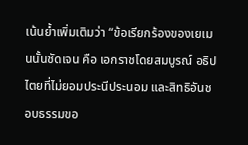เน้นย้ำเพิ่มเติมว่า “ข้อเรียกร้องของเยเมนนั้นชัดเจน คือ เอกราชโดยสมบูรณ์ อธิปไตยที่ไม่ยอมประนีประนอม และสิทธิอันชอบธรรมขอ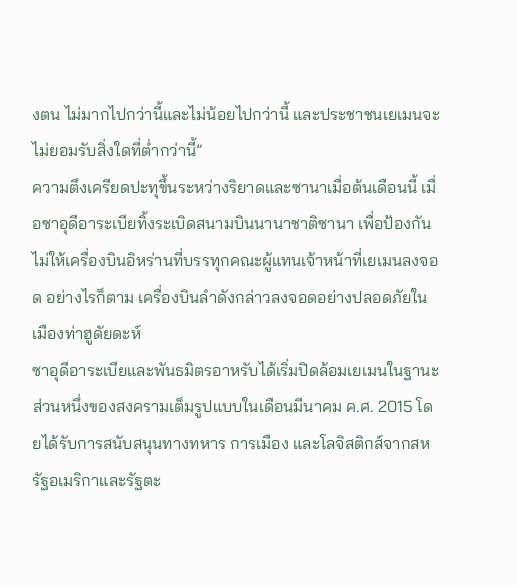งตน ไม่มากไปกว่านี้และไม่น้อยไปกว่านี้ และประชาชนเยเมนจะไม่ยอมรับสิ่งใดที่ต่ำกว่านี้”
ความตึงเครียดปะทุขึ้นระหว่างริยาดและซานาเมื่อต้นเดือนนี้ เมื่อซาอุดีอาระเบียทิ้งระเบิดสนามบินนานาชาติซานา เพื่อป้องกันไม่ให้เครื่องบินอิหร่านที่บรรทุกคณะผู้แทนเจ้าหน้าที่เยเมนลงจอด อย่างไรก็ตาม เครื่องบินลำดังกล่าวลงจอดอย่างปลอดภัยในเมืองท่าฮูดัยดะห์
ซาอุดีอาระเบียและพันธมิตรอาหรับได้เริ่มปิดล้อมเยเมนในฐานะส่วนหนึ่งของสงครามเต็มรูปแบบในเดือนมีนาคม ค.ศ. 2015 โดยได้รับการสนับสนุนทางทหาร การเมือง และโลจิสติกส์จากสหรัฐอเมริกาและรัฐตะ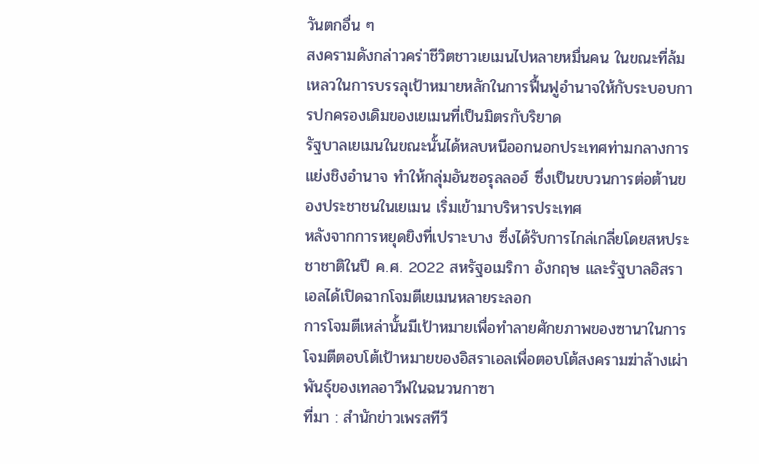วันตกอื่น ๆ
สงครามดังกล่าวคร่าชีวิตชาวเยเมนไปหลายหมื่นคน ในขณะที่ล้มเหลวในการบรรลุเป้าหมายหลักในการฟื้นฟูอำนาจให้กับระบอบการปกครองเดิมของเยเมนที่เป็นมิตรกับริยาด
รัฐบาลเยเมนในขณะนั้นได้หลบหนีออกนอกประเทศท่ามกลางการแย่งชิงอำนาจ ทำให้กลุ่มอันซอรุลลอฮ์ ซึ่งเป็นขบวนการต่อต้านของประชาชนในเยเมน เริ่มเข้ามาบริหารประเทศ
หลังจากการหยุดยิงที่เปราะบาง ซึ่งได้รับการไกล่เกลี่ยโดยสหประชาชาติในปี ค.ศ. 2022 สหรัฐอเมริกา อังกฤษ และรัฐบาลอิสราเอลได้เปิดฉากโจมตีเยเมนหลายระลอก
การโจมตีเหล่านั้นมีเป้าหมายเพื่อทำลายศักยภาพของซานาในการโจมตีตอบโต้เป้าหมายของอิสราเอลเพื่อตอบโต้สงครามฆ่าล้างเผ่าพันธุ์ของเทลอาวีฟในฉนวนกาซา
ที่มา : สำนักข่าวเพรสทีวี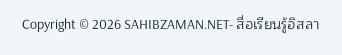Copyright © 2026 SAHIBZAMAN.NET- สื่อเรียนรู้อิสลา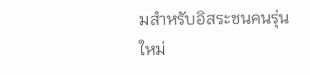มสำหรับอิสระชนคนรุ่นใหม่